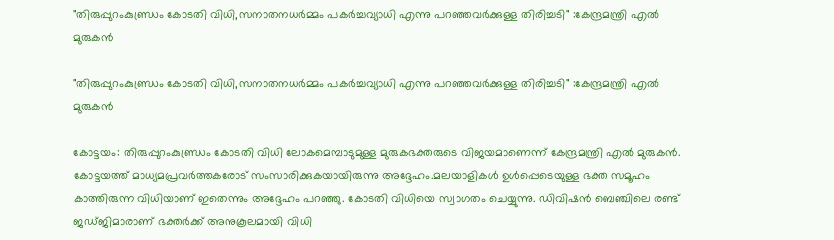"തിരുപ്പുറംകുണ്ഡ്രം കോടതി വിധി,സനാതനധർമ്മം പകർച്ചവ്യാധി എന്നു പറഞ്ഞവർക്കുള്ള തിരിച്ചടി" :കേന്ദ്രമന്ത്രി എല്‍ മുരുകൻ

"തിരുപ്പുറംകുണ്ഡ്രം കോടതി വിധി,സനാതനധർമ്മം പകർച്ചവ്യാധി എന്നു പറഞ്ഞവർക്കുള്ള തിരിച്ചടി" :കേന്ദ്രമന്ത്രി എല്‍ മുരുകൻ

കോട്ടയം: തിരുപ്പുറംകുണ്ഡ്രം കോടതി വിധി ലോകമെമ്പാടുമുള്ള മുരുകഭക്തരുടെ വിജയമാണെന്ന് കേന്ദ്രമന്ത്രി എല്‍ മുരുകൻ. കോട്ടയത്ത് മാധ്യമപ്രവര്‍ത്തകരോട് സംസാരിക്കുകയായിരുന്നു അദ്ദേഹം.മലയാളികൾ ഉൾപ്പെടെയുള്ള ഭക്ത സമൂഹം കാത്തിരുന്ന വിധിയാണ് ഇതെന്നും അദ്ദേഹം പറഞ്ഞു. കോടതി വിധിയെ സ്വാഗതം ചെയ്യുന്നു. ഡിവിഷൻ ബെഞ്ചിലെ രണ്ട് ജഡ്‌ജിമാരാണ് ഭക്തർക്ക് അനുകൂലമായി വിധി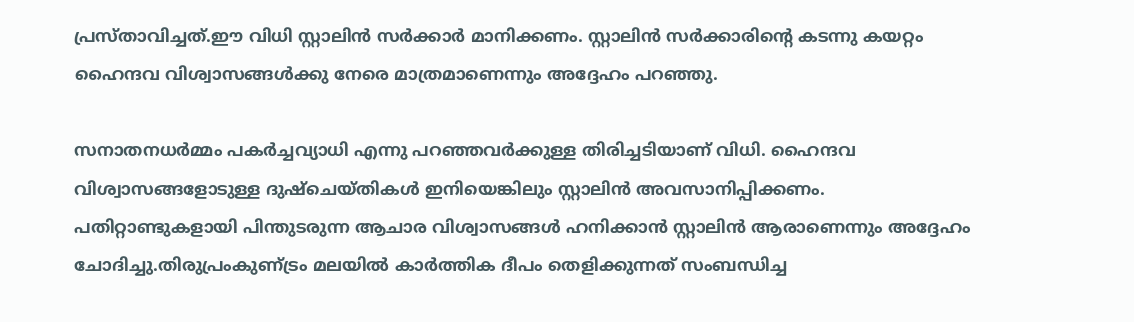പ്രസ്‌താവിച്ചത്.ഈ വിധി സ്റ്റാലിൻ സർക്കാർ മാനിക്കണം. സ്റ്റാലിൻ സർക്കാരിന്‍റെ കടന്നു കയറ്റം ഹൈന്ദവ വിശ്വാസങ്ങൾക്കു നേരെ മാത്രമാണെന്നും അദ്ദേഹം പറഞ്ഞു.

സനാതനധർമ്മം പകർച്ചവ്യാധി എന്നു പറഞ്ഞവർക്കുള്ള തിരിച്ചടിയാണ് വിധി. ഹൈന്ദവ വിശ്വാസങ്ങളോടുള്ള ദുഷ്ചെയ്‌തികൾ ഇനിയെങ്കിലും സ്റ്റാലിൻ അവസാനിപ്പിക്കണം. പതിറ്റാണ്ടുകളായി പിന്തുടരുന്ന ആചാര വിശ്വാസങ്ങൾ ഹനിക്കാൻ സ്റ്റാലിൻ ആരാണെന്നും അദ്ദേഹം ചോദിച്ചു.തിരുപ്രംകുണ്‌ട്രം മലയിൽ കാർത്തിക ദീപം തെളിക്കുന്നത് സംബന്ധിച്ച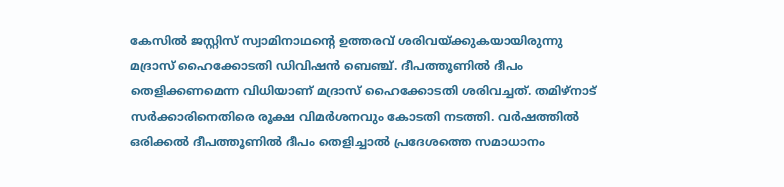കേസിൽ ജസ്റ്റിസ് സ്വാമിനാഥന്‍റെ ഉത്തരവ് ശരിവയ്ക്കുകയായിരുന്നു മദ്രാസ് ഹൈക്കോടതി ഡിവിഷൻ ബെഞ്ച്. ദീപത്തൂണിൽ ദീപം തെളിക്കണമെന്ന വിധിയാണ് മദ്രാസ് ഹൈക്കോടതി ശരിവച്ചത്. തമിഴ്‌നാട് സർക്കാരിനെതിരെ രൂക്ഷ വിമർശനവും കോടതി നടത്തി. വർഷത്തിൽ ഒരിക്കൽ ദീപത്തൂണിൽ ദീപം തെളിച്ചാൽ പ്രദേശത്തെ സമാധാനം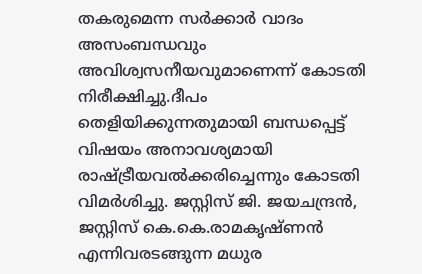തകരുമെന്ന സർക്കാർ വാദം അസംബന്ധവും അവിശ്വസനീയവുമാണെന്ന് കോടതി നിരീക്ഷിച്ചു.ദീപം തെളിയിക്കുന്നതുമായി ബന്ധപ്പെട്ട് വിഷയം അനാവശ്യമായി രാഷ്ട്രീയവൽക്കരിച്ചെന്നും കോടതി വിമർശിച്ചു. ജസ്റ്റിസ് ജി. ജയചന്ദ്രൻ, ജസ്റ്റിസ് കെ.കെ.രാമകൃഷ്‌ണൻ എന്നിവരടങ്ങുന്ന മധുര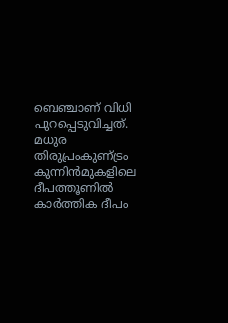ബെഞ്ചാണ് വിധി പുറപ്പെടുവിച്ചത്. മധുര തിരുപ്രംകുണ്‌ട്രം കുന്നിൻമുകളിലെ ദീപത്തൂണിൽ കാർത്തിക ദീപം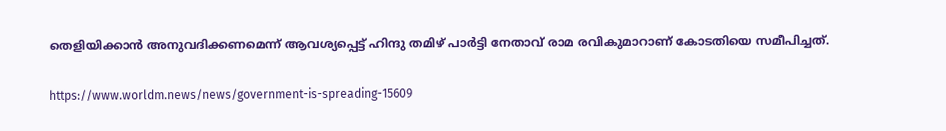തെളിയിക്കാൻ അനുവദിക്കണമെന്ന് ആവശ്യപ്പെട്ട് ഹിന്ദു തമിഴ് പാർട്ടി നേതാവ് രാമ രവികുമാറാണ് കോടതിയെ സമീപിച്ചത്.

https://www.worldm.news/news/government-is-spreading-15609